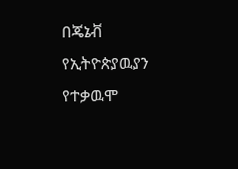በጄኔቭ የኢትዮጵያዉያን የተቃዉሞ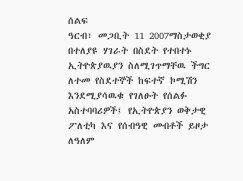ሰልፍ
ዓርብ፣ መጋቢት 11 2007ማስታወቂያ
በተለያዩ ሃገራት በስደት የተበተኑ ኢትዮጵያዉያን ስለሚገጥማቸዉ ችግር ለተመ የስደተኞች ከፍተኛ ኮሚሽን እንደሚያሳዉቁ የገለፁት የሰልፉ አስተባባሪዎች፤ የኢትዮጵያን ወቅታዊ ፖለቲካ እና የሰብዓዊ መብቶች ይዞታ ለዓለም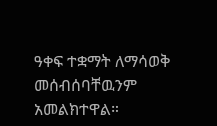ዓቀፍ ተቋማት ለማሳወቅ መሰብሰባቸዉንም አመልክተዋል።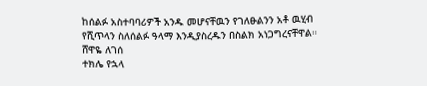ከሰልፉ አስተባባሪዎች አንዱ መሆናቸዉን የገለፁልንን አቶ ዉሂብ የሺጥላን ስለሰልፉ ዓላማ እንዲያስረዱን በስልክ አነጋግረናቸዋል።
ሸዋዬ ለገሰ
ተክሌ የኋላ